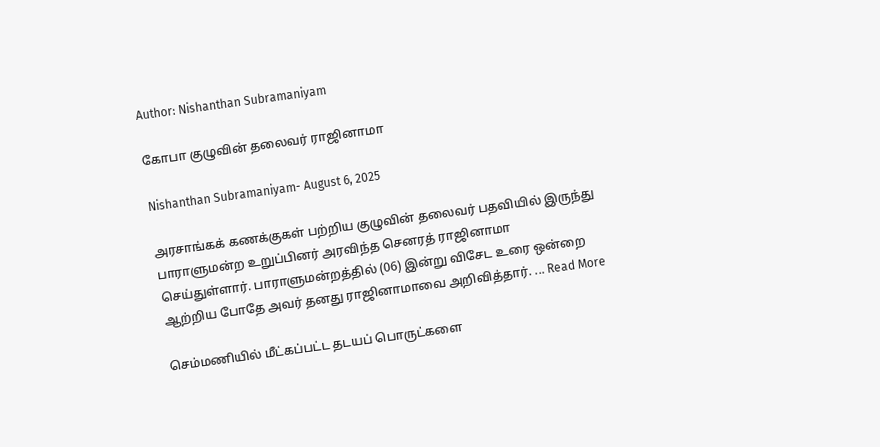Author: Nishanthan Subramaniyam

கோபா குழுவின் தலைவர் ராஜினாமா

Nishanthan Subramaniyam- August 6, 2025

அரசாங்கக் கணக்குகள் பற்றிய குழுவின் தலைவர் பதவியில் இருந்து பாராளுமன்ற உறுப்பினர் அரவிந்த செனரத் ராஜினாமா செய்துள்ளார். பாராளுமன்றத்தில் (06) இன்று விசேட உரை ஒன்றை ஆற்றிய போதே அவர் தனது ராஜினாமாவை அறிவித்தார். ... Read More

செம்மணியில் மீட்கப்பட்ட தடயப் பொருட்களை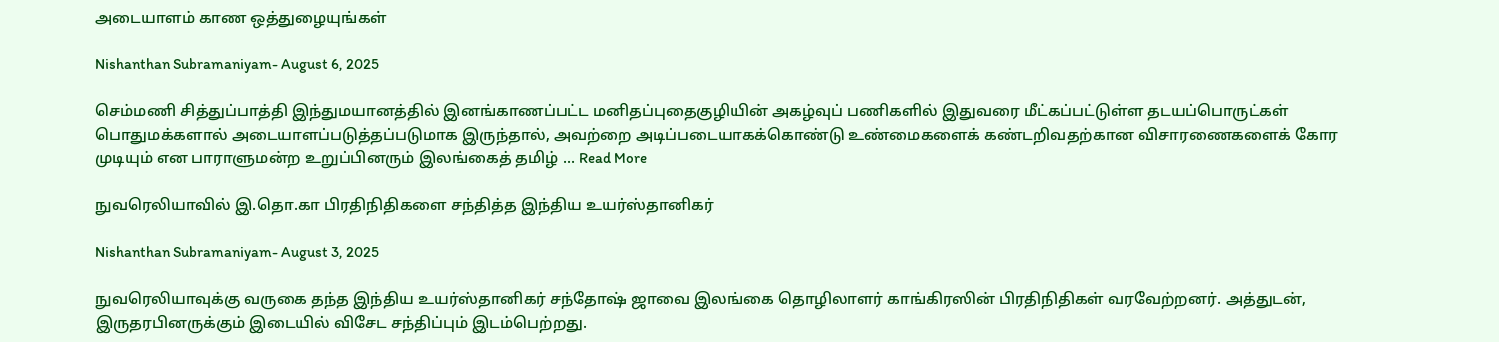அடையாளம் காண ஒத்துழையுங்கள்

Nishanthan Subramaniyam- August 6, 2025

செம்மணி சித்துப்பாத்தி இந்துமயானத்தில் இனங்காணப்பட்ட மனிதப்புதைகுழியின் அகழ்வுப் பணிகளில் இதுவரை மீட்கப்பட்டுள்ள தடயப்பொருட்கள் பொதுமக்களால் அடையாளப்படுத்தப்படுமாக இருந்தால், அவற்றை அடிப்படையாகக்கொண்டு உண்மைகளைக் கண்டறிவதற்கான விசாரணைகளைக் கோர முடியும் என பாராளுமன்ற உறுப்பினரும் இலங்கைத் தமிழ் ... Read More

நுவரெலியாவில் இ.தொ.கா பிரதிநிதிகளை சந்தித்த இந்திய உயர்ஸ்தானிகர்

Nishanthan Subramaniyam- August 3, 2025

நுவரெலியாவுக்கு வருகை தந்த இந்திய உயர்ஸ்தானிகர் சந்தோஷ் ஜாவை இலங்கை தொழிலாளர் காங்கிரஸின் பிரதிநிதிகள் வரவேற்றனர். அத்துடன், இருதரபினருக்கும் இடையில் விசேட சந்திப்பும் இடம்பெற்றது.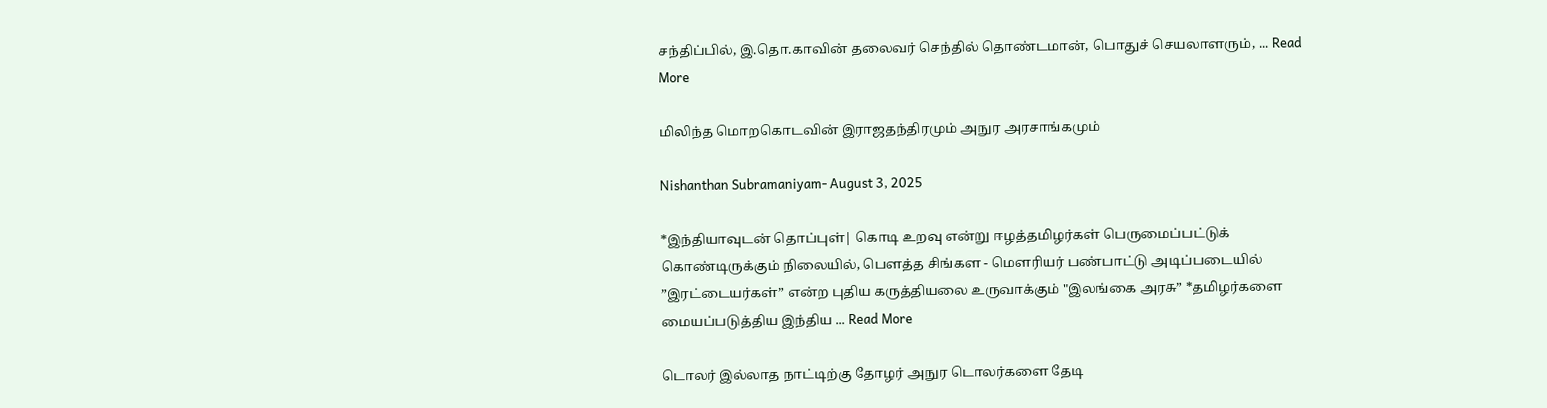சந்திப்பில், இ.தொ.காவின் தலைவர் செந்தில் தொண்டமான், பொதுச் செயலாளரும், ... Read More

மிலிந்த மொறகொடவின் இராஜதந்திரமும் அநுர அரசாங்கமும்

Nishanthan Subramaniyam- August 3, 2025

*இந்தியாவுடன் தொப்புள்| கொடி உறவு என்று ஈழத்தமிழர்கள் பெருமைப்பட்டுக் கொண்டிருக்கும் நிலையில், பௌத்த சிங்கள - மௌரியர் பண்பாட்டு அடிப்படையில் ”இரட்டையர்கள்” என்ற புதிய கருத்தியலை உருவாக்கும் "இலங்கை அரசு” *தமிழர்களை மையப்படுத்திய இந்திய ... Read More

டொலர் இல்லாத நாட்டிற்கு தோழர் அநுர டொலர்களை தேடி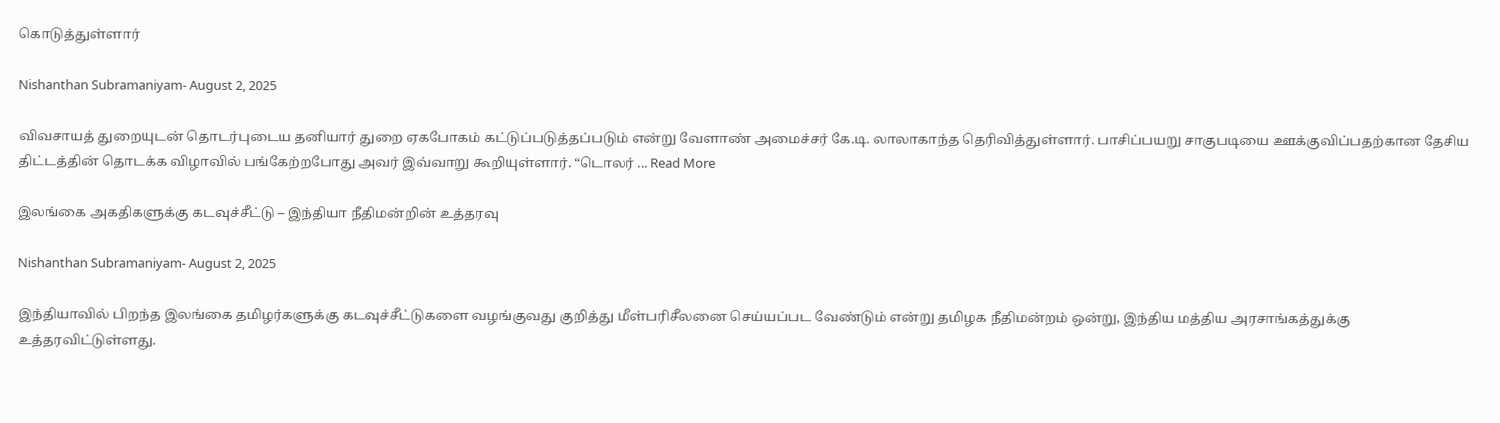கொடுத்துள்ளார்

Nishanthan Subramaniyam- August 2, 2025

விவசாயத் துறையுடன் தொடர்புடைய தனியார் துறை ஏகபோகம் கட்டுப்படுத்தப்படும் என்று வேளாண் அமைச்சர் கே.டி. லாலாகாந்த தெரிவித்துள்ளார். பாசிப்பயறு சாகுபடியை ஊக்குவிப்பதற்கான தேசிய திட்டத்தின் தொடக்க விழாவில் பங்கேற்றபோது அவர் இவ்வாறு கூறியுள்ளார். “டொலர் ... Read More

இலங்கை அகதிகளுக்கு கடவுச்சீட்டு – இந்தியா நீதிமன்றின் உத்தரவு

Nishanthan Subramaniyam- August 2, 2025

இந்தியாவில் பிறந்த இலங்கை தமிழர்களுக்கு கடவுச்சீட்டுகளை வழங்குவது குறித்து மீள்பரிசீலனை செய்யப்பட வேண்டும் என்று தமிழக நீதிமன்றம் ஒன்று, இந்திய மத்திய அரசாங்கத்துக்கு உத்தரவிட்டுள்ளது.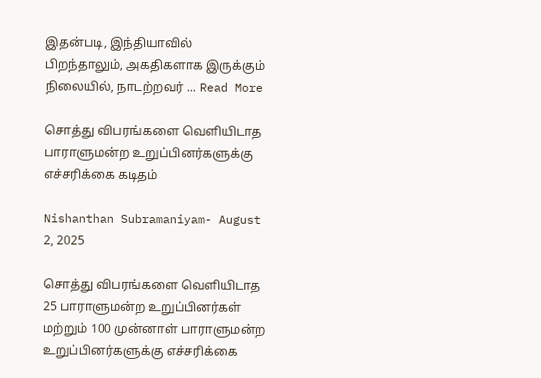இதன்படி, இந்தியாவில் பிறந்தாலும், அகதிகளாக இருக்கும் நிலையில், நாடற்றவர் ... Read More

சொத்து விபரங்களை வெளியிடாத பாராளுமன்ற உறுப்பினர்களுக்கு எச்சரிக்கை கடிதம்

Nishanthan Subramaniyam- August 2, 2025

சொத்து விபரங்களை வெளியிடாத 25 பாராளுமன்ற உறுப்பினர்கள் மற்றும் 100 முன்னாள் பாராளுமன்ற உறுப்பினர்களுக்கு எச்சரிக்கை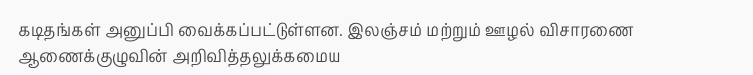கடிதங்கள் அனுப்பி வைக்கப்பட்டுள்ளன. இலஞ்சம் மற்றும் ஊழல் விசாரணை ஆணைக்குழுவின் அறிவித்தலுக்கமைய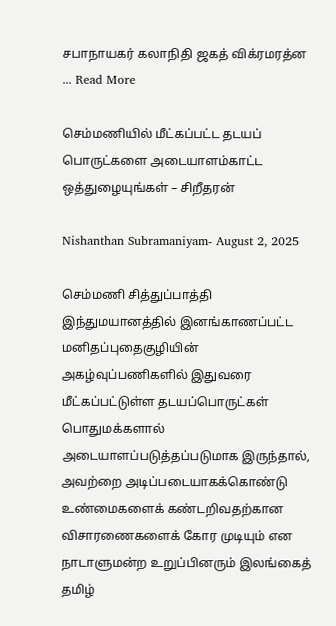சபாநாயகர் கலாநிதி ஜகத் விக்ரமரத்ன ... Read More

செம்மணியில் மீட்கப்பட்ட தடயப் பொருட்களை அடையாளம்காட்ட ஒத்துழையுங்கள் – சிறீதரன்

Nishanthan Subramaniyam- August 2, 2025

செம்மணி சித்துப்பாத்தி இந்துமயானத்தில் இனங்காணப்பட்ட மனிதப்புதைகுழியின் அகழ்வுப்பணிகளில் இதுவரை மீட்கப்பட்டுள்ள தடயப்பொருட்கள் பொதுமக்களால் அடையாளப்படுத்தப்படுமாக இருந்தால், அவற்றை அடிப்படையாகக்கொண்டு உண்மைகளைக் கண்டறிவதற்கான விசாரணைகளைக் கோர முடியும் என நாடாளுமன்ற உறுப்பினரும் இலங்கைத் தமிழ்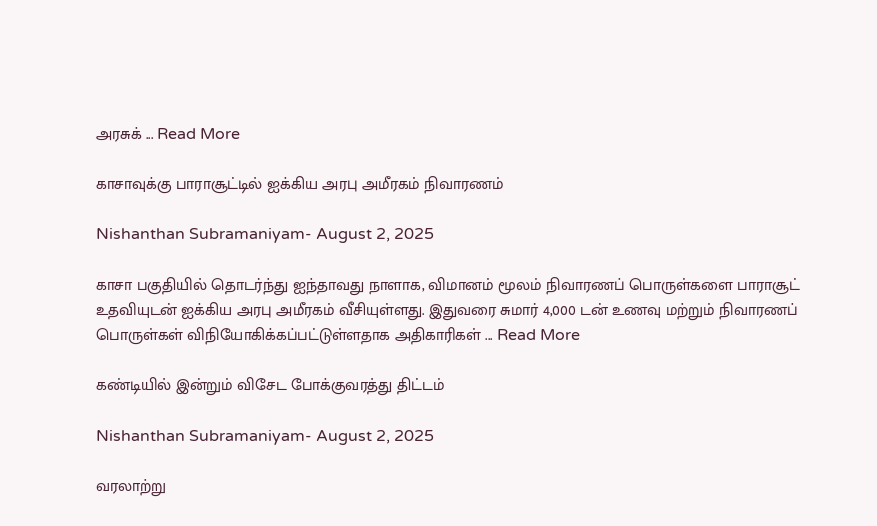அரசுக் ... Read More

காசாவுக்கு பாராசூட்டில் ஐக்கிய அரபு அமீரகம் நிவாரணம்

Nishanthan Subramaniyam- August 2, 2025

காசா பகுதியில் தொடர்ந்து ஐந்தாவது நாளாக, விமானம் மூலம் நிவாரணப் பொருள்களை பாராசூட் உதவியுடன் ஐக்கிய அரபு அமீரகம் வீசியுள்ளது. இதுவரை சுமார் 4,000 டன் உணவு மற்றும் நிவாரணப் பொருள்கள் விநியோகிக்கப்பட்டுள்ளதாக அதிகாரிகள் ... Read More

கண்டியில் இன்றும் விசேட போக்குவரத்து திட்டம்

Nishanthan Subramaniyam- August 2, 2025

வரலாற்று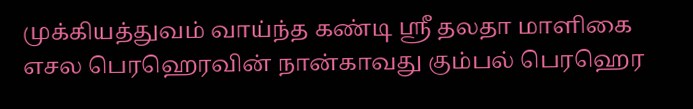முக்கியத்துவம் வாய்ந்த கண்டி ஸ்ரீ தலதா மாளிகை எசல பெரஹெரவின் நான்காவது கும்பல் பெரஹெர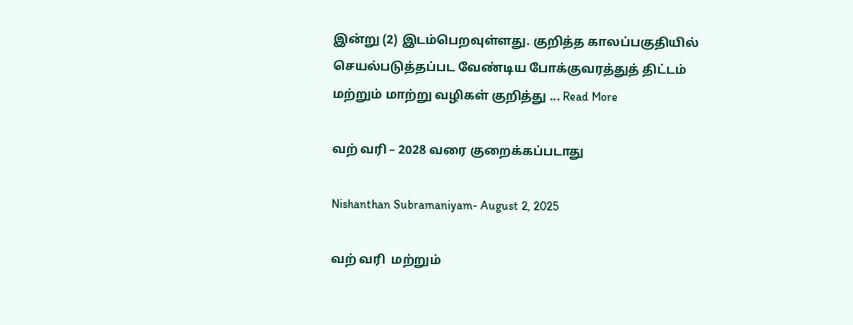இன்று (2) இடம்பெறவுள்ளது. குறித்த காலப்பகுதியில் செயல்படுத்தப்பட வேண்டிய போக்குவரத்துத் திட்டம் மற்றும் மாற்று வழிகள் குறித்து ... Read More

வற் வரி – 2028 வரை குறைக்கப்படாது

Nishanthan Subramaniyam- August 2, 2025

வற் வரி  மற்றும்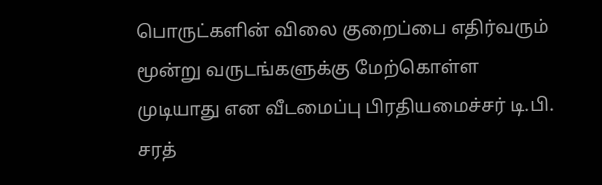பொருட்களின் விலை குறைப்பை எதிர்வரும் மூன்று வருடங்களுக்கு மேற்கொள்ள முடியாது என வீடமைப்பு பிரதியமைச்சர் டி.பி. சரத்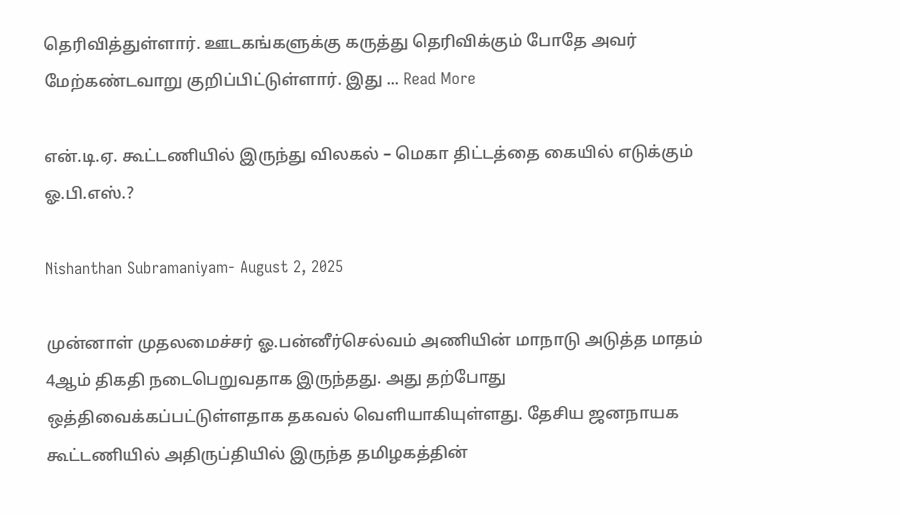தெரிவித்துள்ளார். ஊடகங்களுக்கு கருத்து தெரிவிக்கும் போதே அவர் மேற்கண்டவாறு குறிப்பிட்டுள்ளார். இது ... Read More

என்.டி.ஏ. கூட்டணியில் இருந்து விலகல் – மெகா திட்டத்தை கையில் எடுக்கும் ஓ.பி.எஸ்.?

Nishanthan Subramaniyam- August 2, 2025

முன்னாள் முதலமைச்சர் ஓ.பன்னீர்செல்வம் அணியின் மாநாடு அடுத்த மாதம் 4ஆம் திகதி நடைபெறுவதாக இருந்தது. அது தற்போது ஒத்திவைக்கப்பட்டுள்ளதாக தகவல் வெளியாகியுள்ளது. தேசிய ஜனநாயக கூட்டணியில் அதிருப்தியில் இருந்த தமிழகத்தின்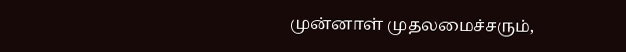முன்னாள் முதலமைச்சரும்,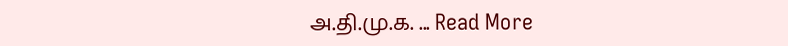அ.தி.மு.க. ... Read More